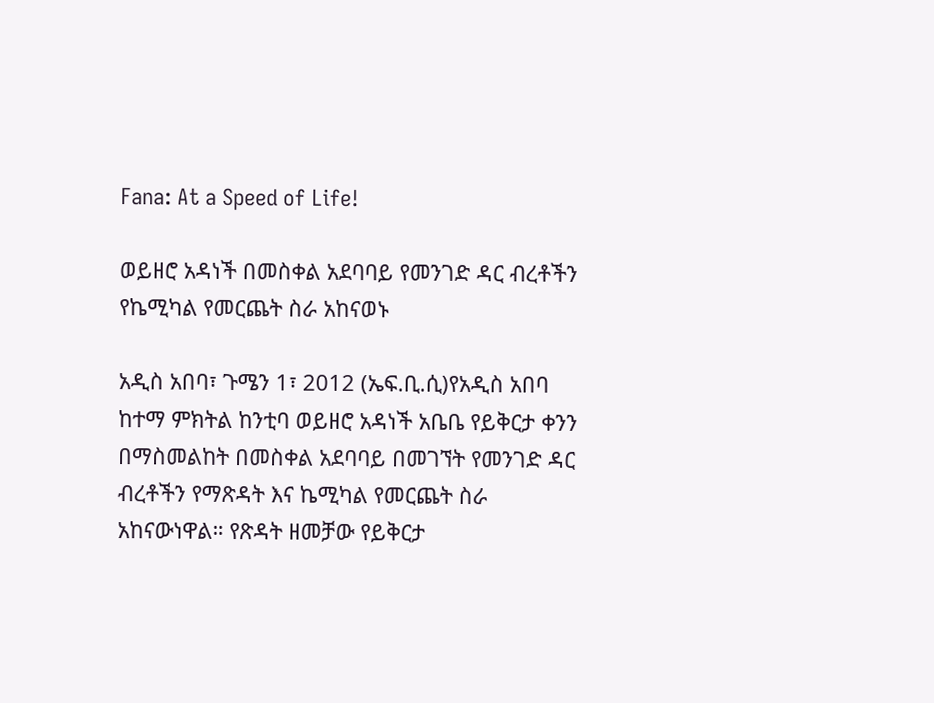Fana: At a Speed of Life!

ወይዘሮ አዳነች በመስቀል አደባባይ የመንገድ ዳር ብረቶችን የኬሚካል የመርጨት ስራ አከናወኑ

አዲስ አበባ፣ ጉሜን 1፣ 2012 (ኤፍ.ቢ.ሲ)የአዲስ አበባ ከተማ ምክትል ከንቲባ ወይዘሮ አዳነች አቤቤ የይቅርታ ቀንን በማስመልከት በመስቀል አደባባይ በመገኘት የመንገድ ዳር ብረቶችን የማጽዳት እና ኬሚካል የመርጨት ስራ አከናውነዋል። የጽዳት ዘመቻው የይቅርታ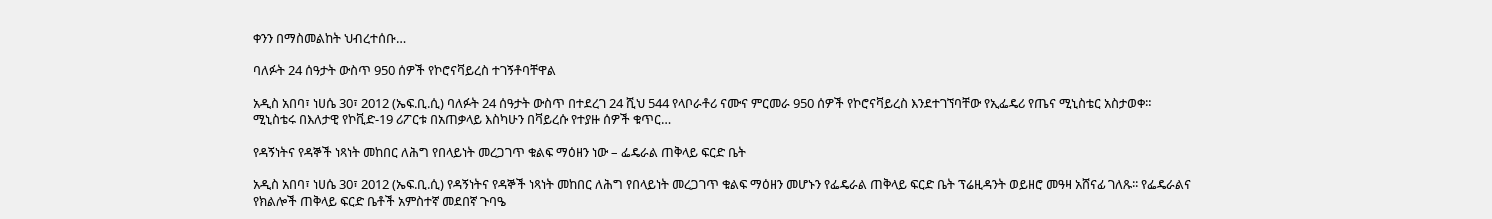ቀንን በማስመልከት ህብረተሰቡ…

ባለፉት 24 ሰዓታት ውስጥ 950 ሰዎች የኮሮናቫይረስ ተገኝቶባቸዋል

አዲስ አበባ፣ ነሀሴ 30፣ 2012 (ኤፍ.ቢ.ሲ) ባለፉት 24 ሰዓታት ውስጥ በተደረገ 24 ሺህ 544 የላቦራቶሪ ናሙና ምርመራ 950 ሰዎች የኮሮናቫይረስ እንደተገኘባቸው የኢፌዴሪ የጤና ሚኒስቴር አስታወቀ። ሚኒስቴሩ በእለታዊ የኮቪድ-19 ሪፖርቱ በአጠቃላይ እስካሁን በቫይረሱ የተያዙ ሰዎች ቁጥር…

የዳኝነትና የዳኞች ነጻነት መከበር ለሕግ የበላይነት መረጋገጥ ቁልፍ ማዕዘን ነው – ፌዴራል ጠቅላይ ፍርድ ቤት

አዲስ አበባ፣ ነሀሴ 30፣ 2012 (ኤፍ.ቢ.ሲ) የዳኝነትና የዳኞች ነጻነት መከበር ለሕግ የበላይነት መረጋገጥ ቁልፍ ማዕዘን መሆኑን የፌዴራል ጠቅላይ ፍርድ ቤት ፕሬዚዳንት ወይዘሮ መዓዛ አሸናፊ ገለጹ፡፡ የፌዴራልና የክልሎች ጠቅላይ ፍርድ ቤቶች አምስተኛ መደበኛ ጉባዔ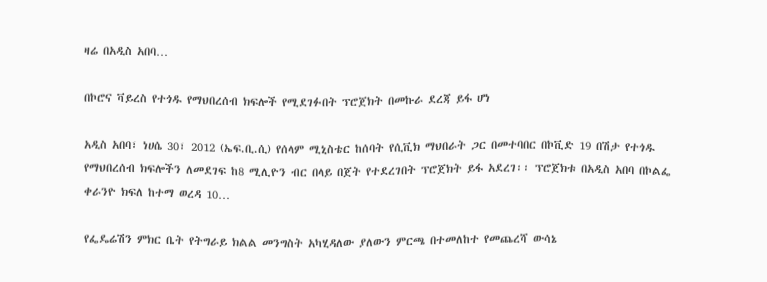ዛሬ በአዲስ አበባ…

በኮሮና ቫይረስ የተጎዱ የማህበረሰብ ክፍሎች የሚደገፉበት ፕሮጀክት በመኩራ ደረጃ ይፋ ሆነ

አዲስ አበባ፣ ነሀሴ 30፣ 2012 (ኤፍ.ቢ.ሲ) የሰላም ሚኒስቴር ከሰባት የሲቪክ ማህበራት ጋር በመተባበር በኮቪድ 19 በሽታ የተጎዱ የማህበረሰብ ክፍሎችን ለመደገፍ ከ8 ሚሊዮን ብር በላይ በጀት የተደረገበት ፕሮጀክት ይፋ አደረገ፡፡ ፕሮጀክቱ በአዲስ አበባ በኮልፌ ቀራንዮ ክፍለ ከተማ ወረዳ 10…

የፌዴሬሽን ምክር ቤት የትግራይ ክልል መንግስት አካሂዳለው ያለውን ምርጫ በተመለከተ የመጨረሻ ውሳኔ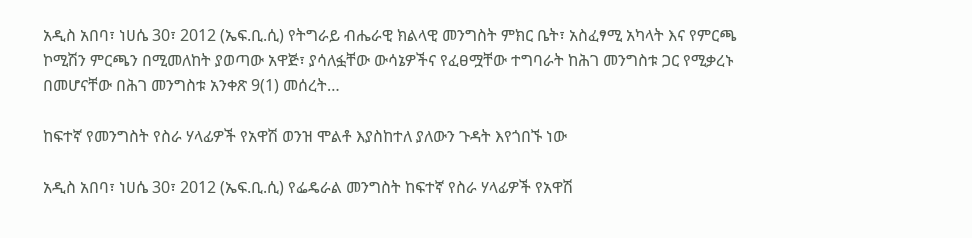አዲስ አበባ፣ ነሀሴ 30፣ 2012 (ኤፍ.ቢ.ሲ) የትግራይ ብሔራዊ ክልላዊ መንግስት ምክር ቤት፣ አስፈፃሚ አካላት እና የምርጫ ኮሚሽን ምርጫን በሚመለከት ያወጣው አዋጅ፣ ያሳለፏቸው ውሳኔዎችና የፈፀሟቸው ተግባራት ከሕገ መንግስቱ ጋር የሚቃረኑ በመሆናቸው በሕገ መንግስቱ አንቀጽ 9(1) መሰረት…

ከፍተኛ የመንግስት የስራ ሃላፊዎች የአዋሽ ወንዝ ሞልቶ እያስከተለ ያለውን ጉዳት እየጎበኙ ነው

አዲስ አበባ፣ ነሀሴ 30፣ 2012 (ኤፍ.ቢ.ሲ) የፌዴራል መንግስት ከፍተኛ የስራ ሃላፊዎች የአዋሽ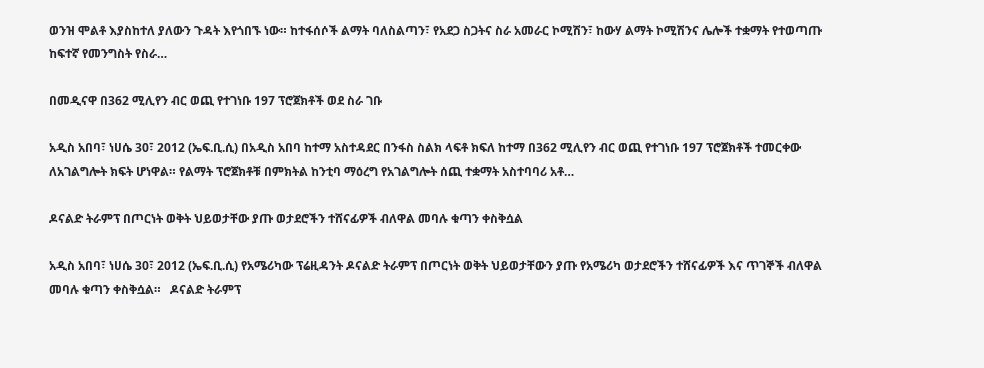ወንዝ ሞልቶ እያስከተለ ያለውን ጉዳት እየጎበኙ ነው። ከተፋሰሶች ልማት ባለስልጣን፣ የአደጋ ስጋትና ስራ አመራር ኮሚሽን፣ ከውሃ ልማት ኮሚሽንና ሌሎች ተቋማት የተወጣጡ ከፍተኛ የመንግስት የስራ…

በመዲናዋ በ362 ሚሊየን ብር ወጪ የተገነቡ 197 ፕሮጀክቶች ወደ ስራ ገቡ

አዲስ አበባ፣ ነሀሴ 30፣ 2012 (ኤፍ.ቢ.ሲ) በአዲስ አበባ ከተማ አስተዳደር በንፋስ ስልክ ላፍቶ ክፍለ ከተማ በ362 ሚሊየን ብር ወጪ የተገነቡ 197 ፕሮጀክቶች ተመርቀው ለአገልግሎት ክፍት ሆነዋል። የልማት ፕሮጀክቶቹ በምክትል ከንቲባ ማዕረግ የአገልግሎት ሰጪ ተቋማት አስተባባሪ አቶ…

ዶናልድ ትራምፕ በጦርነት ወቅት ህይወታቸው ያጡ ወታደሮችን ተሸናፊዎች ብለዋል መባሉ ቁጣን ቀስቅሷል

አዲስ አበባ፣ ነሀሴ 30፣ 2012 (ኤፍ.ቢ.ሲ) የአሜሪካው ፕሬዚዳንት ዶናልድ ትራምፕ በጦርነት ወቅት ህይወታቸውን ያጡ የአሜሪካ ወታደሮችን ተሸናፊዎች እና ጥገኞች ብለዋል መባሉ ቁጣን ቀስቅሷል።   ዶናልድ ትራምፕ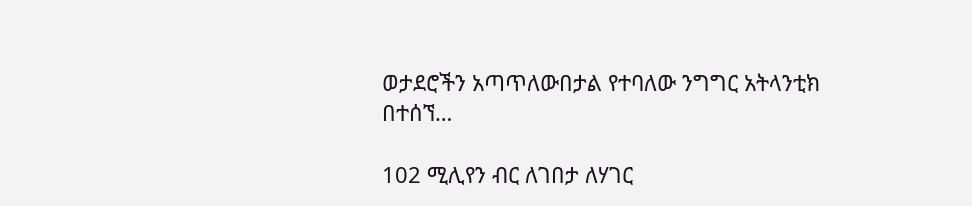ወታደሮችን አጣጥለውበታል የተባለው ንግግር አትላንቲክ በተሰኘ…

102 ሚሊየን ብር ለገበታ ለሃገር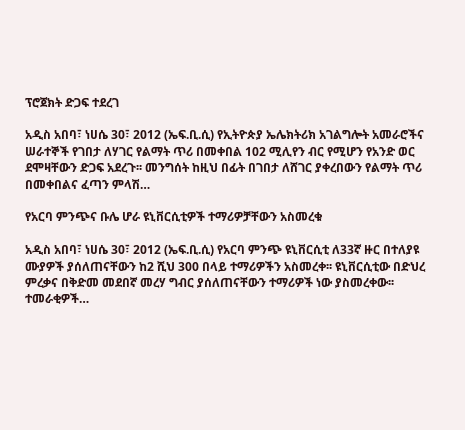ፕሮጀክት ድጋፍ ተደረገ

አዲስ አበባ፣ ነሀሴ 30፣ 2012 (ኤፍ.ቢ.ሲ) የኢትዮጵያ ኤሌክትሪክ አገልግሎት አመራሮችና ሠራተኞች የገበታ ለሃገር የልማት ጥሪ በመቀበል 102 ሚሊየን ብር የሚሆን የአንድ ወር ደሞዛቸውን ድጋፍ አደረጉ፡፡ መንግሰት ከዚህ በፊት በገበታ ለሸገር ያቀረበውን የልማት ጥሪ በመቀበልና ፈጣን ምላሽ…

የአርባ ምንጭና ቡሌ ሆራ ዩኒቨርሲቲዎች ተማሪዎቻቸውን አስመረቁ

አዲስ አበባ፣ ነሀሴ 30፣ 2012 (ኤፍ.ቢ.ሲ) የአርባ ምንጭ ዩኒቨርሲቲ ለ33ኛ ዙር በተለያዩ ሙያዎች ያሰለጠናቸውን ከ2 ሺህ 300 በላይ ተማሪዎችን አስመረቀ፡፡ ዩኒቨርሲቲው በድህረ ምረቃና በቅድመ መደበኛ መረሃ ግብር ያሰለጠናቸውን ተማሪዎች ነው ያስመረቀው፡፡ ተመራቂዎች…